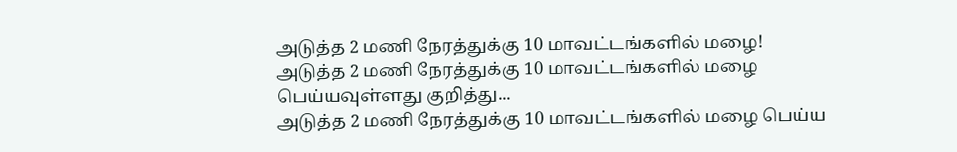அடுத்த 2 மணி நேரத்துக்கு 10 மாவட்டங்களில் மழை!
அடுத்த 2 மணி நேரத்துக்கு 10 மாவட்டங்களில் மழை பெய்யவுள்ளது குறித்து...
அடுத்த 2 மணி நேரத்துக்கு 10 மாவட்டங்களில் மழை பெய்ய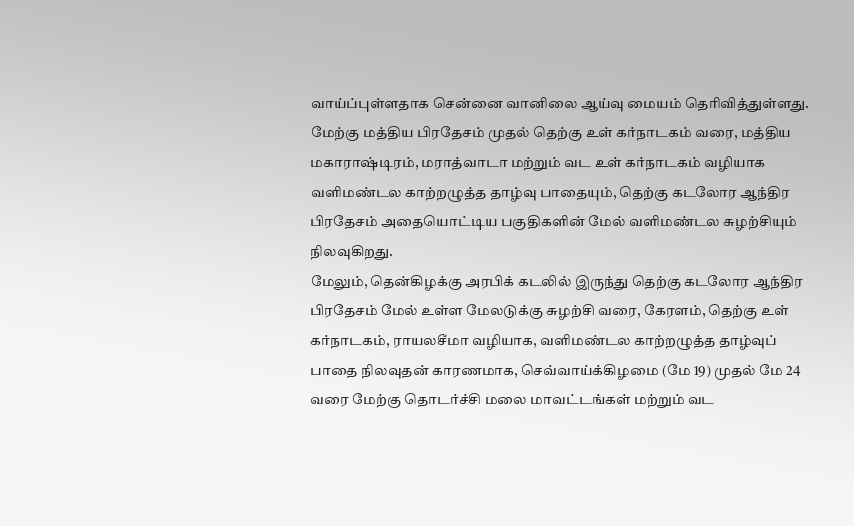வாய்ப்புள்ளதாக சென்னை வானிலை ஆய்வு மையம் தெரிவித்துள்ளது.
மேற்கு மத்திய பிரதேசம் முதல் தெற்கு உள் கர்நாடகம் வரை, மத்திய மகாராஷ்டிரம், மராத்வாடா மற்றும் வட உள் கர்நாடகம் வழியாக வளிமண்டல காற்றழுத்த தாழ்வு பாதையும், தெற்கு கடலோர ஆந்திர பிரதேசம் அதையொட்டிய பகுதிகளின் மேல் வளிமண்டல சுழற்சியும் நிலவுகிறது.
மேலும், தென்கிழக்கு அரபிக் கடலில் இருந்து தெற்கு கடலோர ஆந்திர பிரதேசம் மேல் உள்ள மேலடுக்கு சுழற்சி வரை, கேரளம், தெற்கு உள் கர்நாடகம், ராயலசீமா வழியாக, வளிமண்டல காற்றழுத்த தாழ்வுப் பாதை நிலவுதன் காரணமாக, செவ்வாய்க்கிழமை (மே 19) முதல் மே 24 வரை மேற்கு தொடர்ச்சி மலை மாவட்டங்கள் மற்றும் வட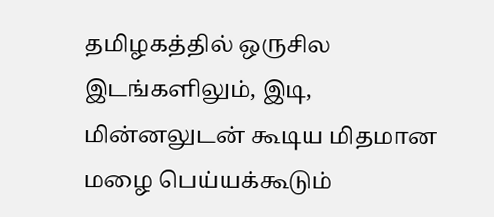தமிழகத்தில் ஒருசில இடங்களிலும், இடி, மின்னலுடன் கூடிய மிதமான மழை பெய்யக்கூடும்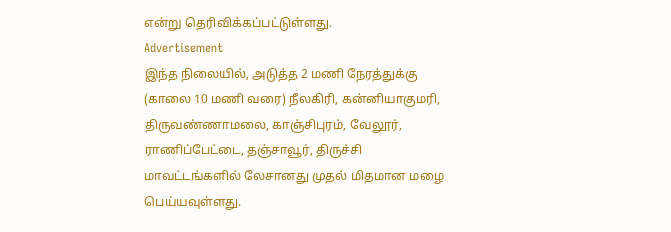என்று தெரிவிக்கப்பட்டுள்ளது.
Advertisement
இந்த நிலையில், அடுத்த 2 மணி நேரத்துக்கு (காலை 10 மணி வரை) நீலகிரி, கன்னியாகுமரி, திருவண்ணாமலை, காஞ்சிபுரம், வேலூர், ராணிப்பேட்டை, தஞ்சாவூர், திருச்சி மாவட்டங்களில் லேசானது முதல் மிதமான மழை பெய்யவுள்ளது.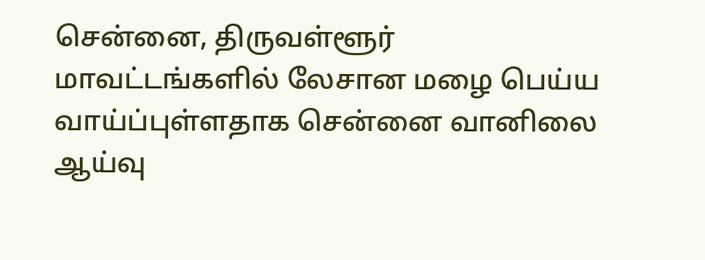சென்னை, திருவள்ளூர் மாவட்டங்களில் லேசான மழை பெய்ய வாய்ப்புள்ளதாக சென்னை வானிலை ஆய்வு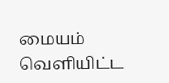மையம் வெளியிட்ட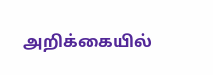அறிக்கையில்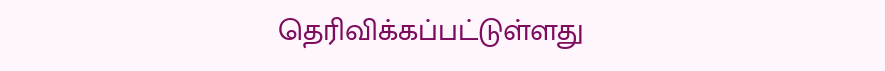தெரிவிக்கப்பட்டுள்ளது